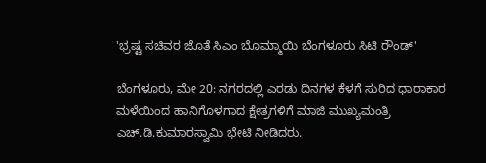'ಭ್ರಷ್ಟ ಸಚಿವರ ಜೊತೆ ಸಿಎಂ ಬೊಮ್ಮಾಯಿ ಬೆಂಗಳೂರು ಸಿಟಿ ರೌಂಡ್'

ಬೆಂಗಳೂರು, ಮೇ 20: ನಗರದಲ್ಲಿ ಎರಡು ದಿನಗಳ ಕೆಳಗೆ ಸುರಿದ ಧಾರಾಕಾರ ಮಳೆಯಿಂದ ಹಾನಿಗೊಳಗಾದ ಕ್ಷೇತ್ರಗಳಿಗೆ ಮಾಜಿ ಮುಖ್ಯಮಂತ್ರಿ ಎಚ್.ಡಿ.ಕುಮಾರಸ್ವಾಮಿ ಭೇಟಿ ನೀಡಿದರು.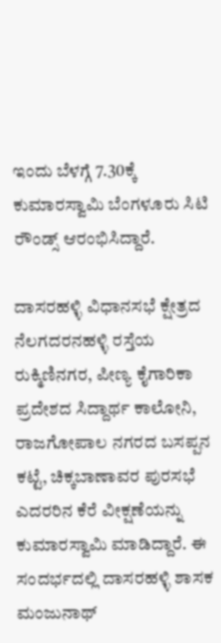ಇಂದು ಬೆಳಗ್ಗೆ 7.30ಕ್ಕೆ ಕುಮಾರಸ್ವಾಮಿ ಬೆಂಗಳೂರು ಸಿಟಿ ರೌಂಡ್ಸ್ ಆರಂಭಿಸಿದ್ದಾರೆ.

ದಾಸರಹಳ್ಳಿ ವಿಧಾನಸಭೆ ಕ್ಷೇತ್ರದ ನೆಲಗದರನಹಳ್ಳಿ ರಸ್ತೆಯ ರುಕ್ಮಿಣಿನಗರ, ಪೀಣ್ಯ ಕೈಗಾರಿಕಾ ಪ್ರದೇಶದ ಸಿದ್ದಾರ್ಥ ಕಾಲೋನಿ, ರಾಜಗೋಪಾಲ ನಗರದ ಬಸಪ್ಪನ ಕಟ್ಟೆ, ಚಿಕ್ಕಬಾಣಾವರ ಪುರಸಭೆ ಎದರರಿನ ಕೆರೆ ವೀಕ್ಷಣೆಯನ್ನು ಕುಮಾರಸ್ವಾಮಿ ಮಾಡಿದ್ದಾರೆ. ಈ ಸಂದರ್ಭದಲ್ಲಿ ದಾಸರಹಳ್ಳಿ ಶಾಸಕ ಮಂಜುನಾಥ್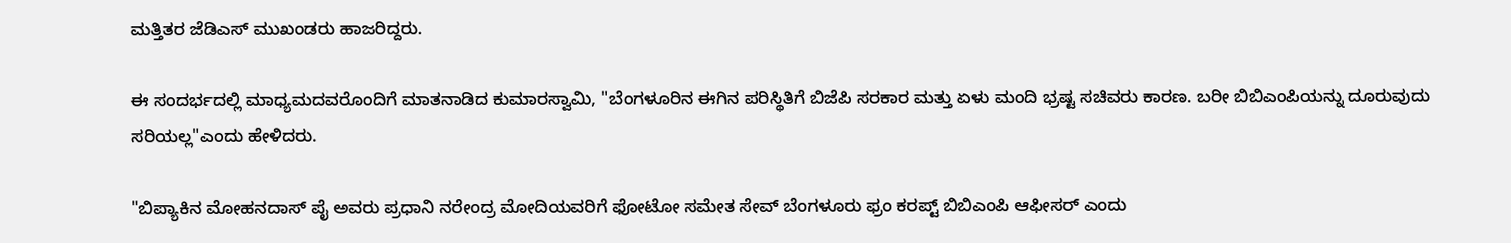ಮತ್ತಿತರ ಜೆಡಿಎಸ್ ಮುಖಂಡರು ಹಾಜರಿದ್ದರು.

ಈ ಸಂದರ್ಭದಲ್ಲಿ ಮಾಧ್ಯಮದವರೊಂದಿಗೆ ಮಾತನಾಡಿದ ಕುಮಾರಸ್ವಾಮಿ, "ಬೆಂಗಳೂರಿನ ಈಗಿನ ಪರಿಸ್ಥಿತಿಗೆ ಬಿಜೆಪಿ ಸರಕಾರ ಮತ್ತು ಏಳು ಮಂದಿ ಭ್ರಷ್ಟ ಸಚಿವರು ಕಾರಣ. ಬರೀ ಬಿಬಿಎಂಪಿಯನ್ನು ದೂರುವುದು ಸರಿಯಲ್ಲ"ಎಂದು ಹೇಳಿದರು.

"ಬಿಪ್ಯಾಕಿನ ಮೋಹನದಾಸ್ ಪೈ ಅವರು ಪ್ರಧಾನಿ ನರೇಂದ್ರ ಮೋದಿಯವರಿಗೆ ಫೋಟೋ ಸಮೇತ ಸೇವ್ ಬೆಂಗಳೂರು ಫ್ರಂ ಕರಪ್ಟ್ ಬಿಬಿಎಂಪಿ ಆಫೀಸರ್ ಎಂದು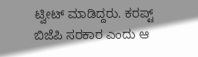ಟ್ವೀಟ್ ಮಾಡಿದ್ದರು. ಕರಪ್ಟ್ ಬಿಜೆಪಿ ಸರಕಾರ ಎಂದು ಆ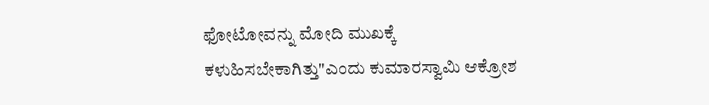ಫೋಟೋವನ್ನು ಮೋದಿ ಮುಖಕ್ಕೆ ಕಳುಹಿಸಬೇಕಾಗಿತ್ತು"ಎಂದು ಕುಮಾರಸ್ವಾಮಿ ಆಕ್ರೋಶ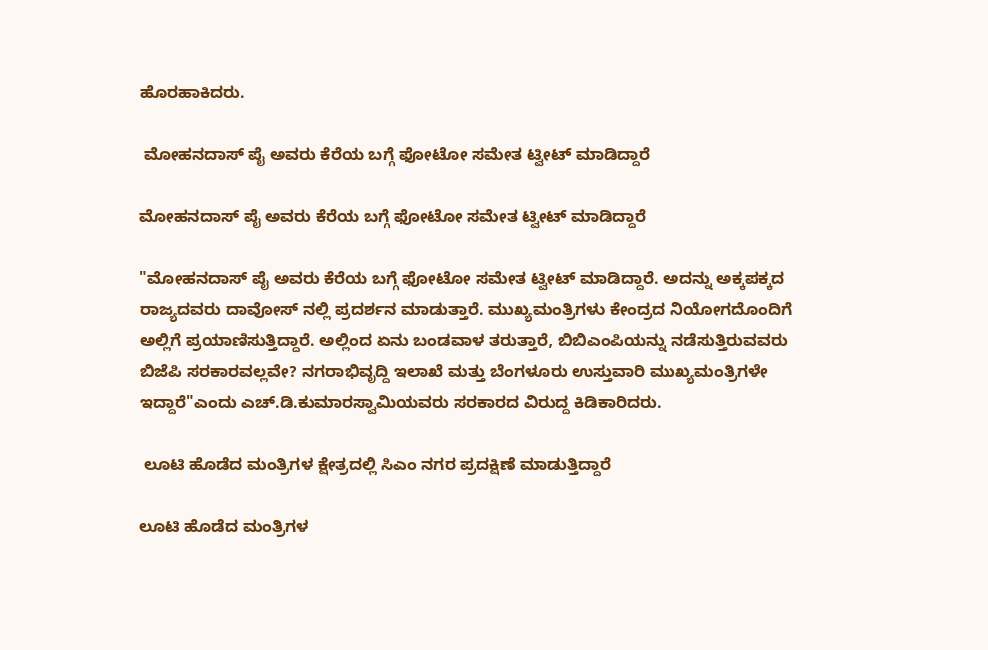ಹೊರಹಾಕಿದರು.

 ಮೋಹನದಾಸ್ ಪೈ ಅವರು ಕೆರೆಯ ಬಗ್ಗೆ ಫೋಟೋ ಸಮೇತ ಟ್ವೀಟ್ ಮಾಡಿದ್ದಾರೆ

ಮೋಹನದಾಸ್ ಪೈ ಅವರು ಕೆರೆಯ ಬಗ್ಗೆ ಫೋಟೋ ಸಮೇತ ಟ್ವೀಟ್ ಮಾಡಿದ್ದಾರೆ

"ಮೋಹನದಾಸ್ ಪೈ ಅವರು ಕೆರೆಯ ಬಗ್ಗೆ ಫೋಟೋ ಸಮೇತ ಟ್ವೀಟ್ ಮಾಡಿದ್ದಾರೆ. ಅದನ್ನು ಅಕ್ಕಪಕ್ಕದ ರಾಜ್ಯದವರು ದಾವೋಸ್ ನಲ್ಲಿ ಪ್ರದರ್ಶನ ಮಾಡುತ್ತಾರೆ. ಮುಖ್ಯಮಂತ್ರಿಗಳು ಕೇಂದ್ರದ ನಿಯೋಗದೊಂದಿಗೆ ಅಲ್ಲಿಗೆ ಪ್ರಯಾಣಿಸುತ್ತಿದ್ದಾರೆ. ಅಲ್ಲಿಂದ ಏನು ಬಂಡವಾಳ ತರುತ್ತಾರೆ, ಬಿಬಿಎಂಪಿಯನ್ನು ನಡೆಸುತ್ತಿರುವವರು ಬಿಜೆಪಿ ಸರಕಾರವಲ್ಲವೇ? ನಗರಾಭಿವೃದ್ದಿ ಇಲಾಖೆ ಮತ್ತು ಬೆಂಗಳೂರು ಉಸ್ತುವಾರಿ ಮುಖ್ಯಮಂತ್ರಿಗಳೇ ಇದ್ದಾರೆ"ಎಂದು ಎಚ್.ಡಿ.ಕುಮಾರಸ್ವಾಮಿಯವರು ಸರಕಾರದ ವಿರುದ್ದ ಕಿಡಿಕಾರಿದರು.

 ಲೂಟಿ ಹೊಡೆದ ಮಂತ್ರಿಗಳ ಕ್ಷೇತ್ರದಲ್ಲಿ ಸಿಎಂ ನಗರ ಪ್ರದಕ್ಷಿಣೆ ಮಾಡುತ್ತಿದ್ದಾರೆ

ಲೂಟಿ ಹೊಡೆದ ಮಂತ್ರಿಗಳ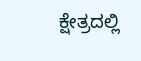ಕ್ಷೇತ್ರದಲ್ಲಿ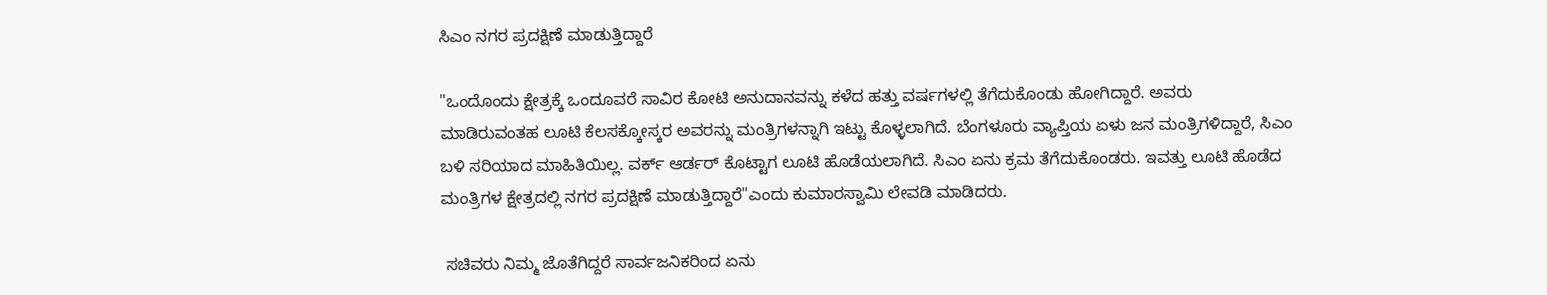ಸಿಎಂ ನಗರ ಪ್ರದಕ್ಷಿಣೆ ಮಾಡುತ್ತಿದ್ದಾರೆ

"ಒಂದೊಂದು ಕ್ಷೇತ್ರಕ್ಕೆ ಒಂದೂವರೆ ಸಾವಿರ ಕೋಟಿ ಅನುದಾನವನ್ನು ಕಳೆದ ಹತ್ತು ವರ್ಷಗಳಲ್ಲಿ ತೆಗೆದುಕೊಂಡು ಹೋಗಿದ್ದಾರೆ. ಅವರು ಮಾಡಿರುವಂತಹ ಲೂಟಿ ಕೆಲಸಕ್ಕೋಸ್ಕರ ಅವರನ್ನು ಮಂತ್ರಿಗಳನ್ನಾಗಿ ಇಟ್ಟು ಕೊಳ್ಳಲಾಗಿದೆ. ಬೆಂಗಳೂರು ವ್ಯಾಪ್ತಿಯ ಏಳು ಜನ ಮಂತ್ರಿಗಳಿದ್ದಾರೆ, ಸಿಎಂ ಬಳಿ ಸರಿಯಾದ ಮಾಹಿತಿಯಿಲ್ಲ. ವರ್ಕ್ ಆರ್ಡರ್ ಕೊಟ್ಟಾಗ ಲೂಟಿ ಹೊಡೆಯಲಾಗಿದೆ. ಸಿಎಂ ಏನು ಕ್ರಮ ತೆಗೆದುಕೊಂಡರು. ಇವತ್ತು ಲೂಟಿ ಹೊಡೆದ ಮಂತ್ರಿಗಳ ಕ್ಷೇತ್ರದಲ್ಲಿ ನಗರ ಪ್ರದಕ್ಷಿಣೆ ಮಾಡುತ್ತಿದ್ದಾರೆ"ಎಂದು ಕುಮಾರಸ್ವಾಮಿ ಲೇವಡಿ ಮಾಡಿದರು.

 ಸಚಿವರು ನಿಮ್ಮ ಜೊತೆಗಿದ್ದರೆ ಸಾರ್ವಜನಿಕರಿಂದ ಏನು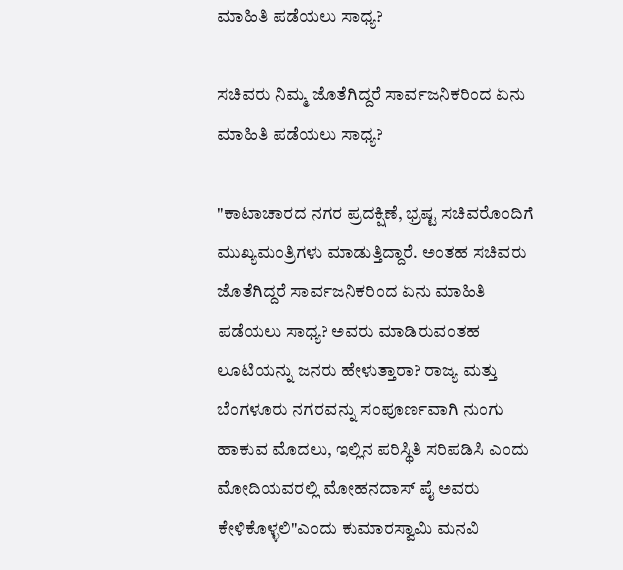ಮಾಹಿತಿ ಪಡೆಯಲು ಸಾಧ್ಯ?

ಸಚಿವರು ನಿಮ್ಮ ಜೊತೆಗಿದ್ದರೆ ಸಾರ್ವಜನಿಕರಿಂದ ಏನು ಮಾಹಿತಿ ಪಡೆಯಲು ಸಾಧ್ಯ?

"ಕಾಟಾಚಾರದ ನಗರ ಪ್ರದಕ್ಷಿಣೆ, ಭ್ರಷ್ಟ ಸಚಿವರೊಂದಿಗೆ ಮುಖ್ಯಮಂತ್ರಿಗಳು ಮಾಡುತ್ತಿದ್ದಾರೆ. ಅಂತಹ ಸಚಿವರು ಜೊತೆಗಿದ್ದರೆ ಸಾರ್ವಜನಿಕರಿಂದ ಏನು ಮಾಹಿತಿ ಪಡೆಯಲು ಸಾಧ್ಯ? ಅವರು ಮಾಡಿರುವಂತಹ ಲೂಟಿಯನ್ನು ಜನರು ಹೇಳುತ್ತಾರಾ? ರಾಜ್ಯ ಮತ್ತು ಬೆಂಗಳೂರು ನಗರವನ್ನು ಸಂಪೂರ್ಣವಾಗಿ ನುಂಗು ಹಾಕುವ ಮೊದಲು, ಇಲ್ಲಿನ ಪರಿಸ್ಥಿತಿ ಸರಿಪಡಿಸಿ ಎಂದು ಮೋದಿಯವರಲ್ಲಿ ಮೋಹನದಾಸ್ ಪೈ ಅವರು ಕೇಳಿಕೊಳ್ಳಲಿ"ಎಂದು ಕುಮಾರಸ್ವಾಮಿ ಮನವಿ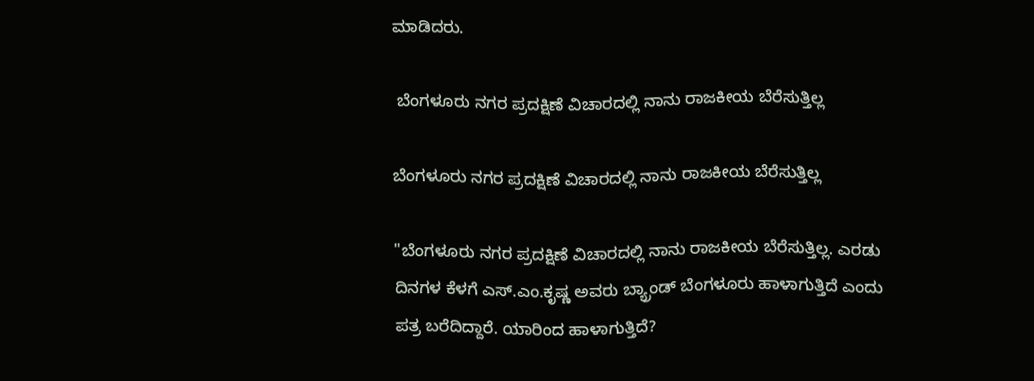ಮಾಡಿದರು.

 ಬೆಂಗಳೂರು ನಗರ ಪ್ರದಕ್ಷಿಣೆ ವಿಚಾರದಲ್ಲಿ ನಾನು ರಾಜಕೀಯ ಬೆರೆಸುತ್ತಿಲ್ಲ

ಬೆಂಗಳೂರು ನಗರ ಪ್ರದಕ್ಷಿಣೆ ವಿಚಾರದಲ್ಲಿ ನಾನು ರಾಜಕೀಯ ಬೆರೆಸುತ್ತಿಲ್ಲ

"ಬೆಂಗಳೂರು ನಗರ ಪ್ರದಕ್ಷಿಣೆ ವಿಚಾರದಲ್ಲಿ ನಾನು ರಾಜಕೀಯ ಬೆರೆಸುತ್ತಿಲ್ಲ. ಎರಡು ದಿನಗಳ ಕೆಳಗೆ ಎಸ್.ಎಂ.ಕೃಷ್ಣ ಅವರು ಬ್ಯ್ರಾಂಡ್ ಬೆಂಗಳೂರು ಹಾಳಾಗುತ್ತಿದೆ ಎಂದು ಪತ್ರ ಬರೆದಿದ್ದಾರೆ. ಯಾರಿಂದ ಹಾಳಾಗುತ್ತಿದೆ?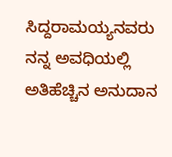ಸಿದ್ದರಾಮಯ್ಯನವರು ನನ್ನ ಅವಧಿಯಲ್ಲಿ ಅತಿಹೆಚ್ಚಿನ ಅನುದಾನ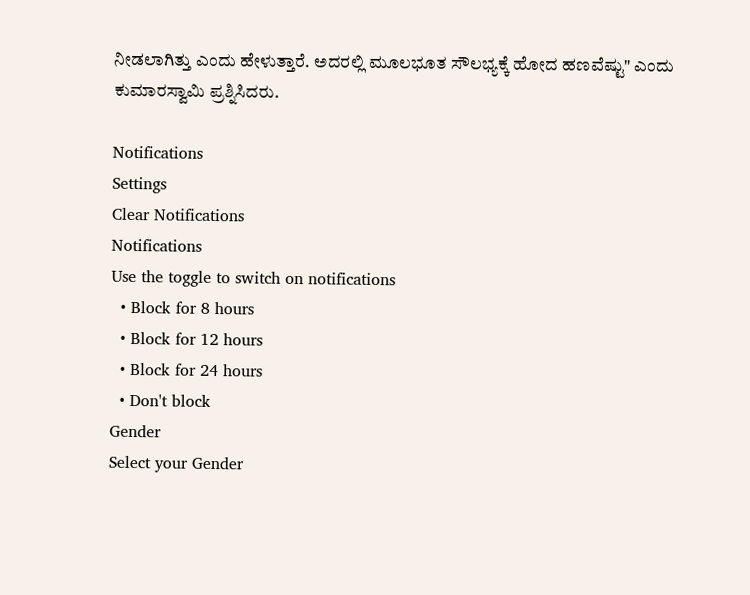ನೀಡಲಾಗಿತ್ತು ಎಂದು ಹೇಳುತ್ತಾರೆ. ಅದರಲ್ಲಿ ಮೂಲಭೂತ ಸೌಲಭ್ಯಕ್ಕೆ ಹೋದ ಹಣವೆಷ್ಟು" ಎಂದು ಕುಮಾರಸ್ವಾಮಿ ಪ್ರಶ್ನಿಸಿದರು.

Notifications
Settings
Clear Notifications
Notifications
Use the toggle to switch on notifications
  • Block for 8 hours
  • Block for 12 hours
  • Block for 24 hours
  • Don't block
Gender
Select your Gender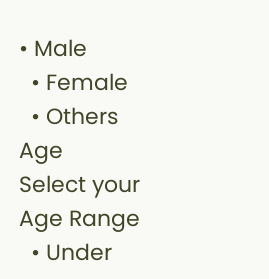• Male
  • Female
  • Others
Age
Select your Age Range
  • Under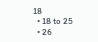18
  • 18 to 25
  • 26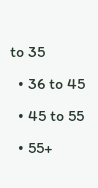to 35
  • 36 to 45
  • 45 to 55
  • 55+